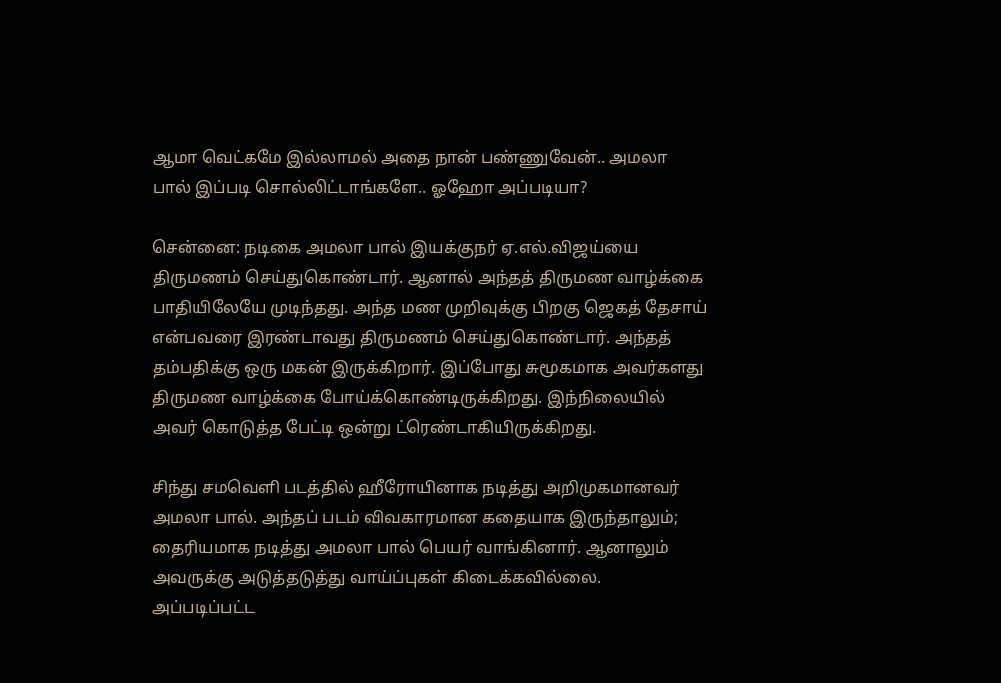ஆமா வெட்கமே இல்லாமல் அதை நான் பண்ணுவேன்.. அமலா பால் இப்படி சொல்லிட்டாங்களே.. ஓஹோ அப்படியா?

சென்னை: நடிகை அமலா பால் இயக்குநர் ஏ.எல்.விஜய்யை திருமணம் செய்துகொண்டார். ஆனால் அந்தத் திருமண வாழ்க்கை பாதியிலேயே முடிந்தது. அந்த மண முறிவுக்கு பிறகு ஜெகத் தேசாய் என்பவரை இரண்டாவது திருமணம் செய்துகொண்டார். அந்தத் தம்பதிக்கு ஒரு மகன் இருக்கிறார். இப்போது சுமூகமாக அவர்களது திருமண வாழ்க்கை போய்க்கொண்டிருக்கிறது. இந்நிலையில் அவர் கொடுத்த பேட்டி ஒன்று ட்ரெண்டாகியிருக்கிறது.

சிந்து சமவெளி படத்தில் ஹீரோயினாக நடித்து அறிமுகமானவர் அமலா பால். அந்தப் படம் விவகாரமான கதையாக இருந்தாலும்; தைரியமாக நடித்து அமலா பால் பெயர் வாங்கினார். ஆனாலும் அவருக்கு அடுத்தடுத்து வாய்ப்புகள் கிடைக்கவில்லை. அப்படிப்பட்ட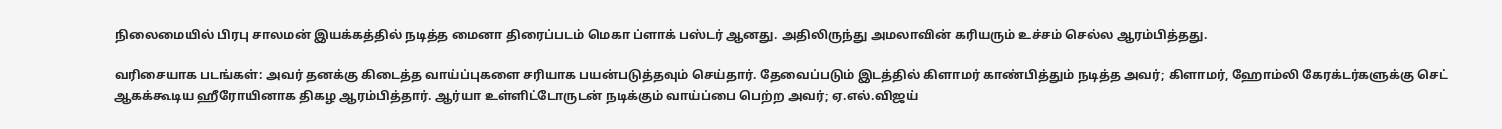நிலைமையில் பிரபு சாலமன் இயக்கத்தில் நடித்த மைனா திரைப்படம் மெகா ப்ளாக் பஸ்டர் ஆனது. அதிலிருந்து அமலாவின் கரியரும் உச்சம் செல்ல ஆரம்பித்தது.

வரிசையாக படங்கள்: அவர் தனக்கு கிடைத்த வாய்ப்புகளை சரியாக பயன்படுத்தவும் செய்தார். தேவைப்படும் இடத்தில் கிளாமர் காண்பித்தும் நடித்த அவர்; கிளாமர், ஹோம்லி கேரக்டர்களுக்கு செட் ஆகக்கூடிய ஹீரோயினாக திகழ ஆரம்பித்தார். ஆர்யா உள்ளிட்டோருடன் நடிக்கும் வாய்ப்பை பெற்ற அவர்; ஏ.எல்.விஜய்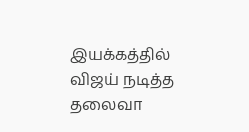இயக்கத்தில் விஜய் நடித்த தலைவா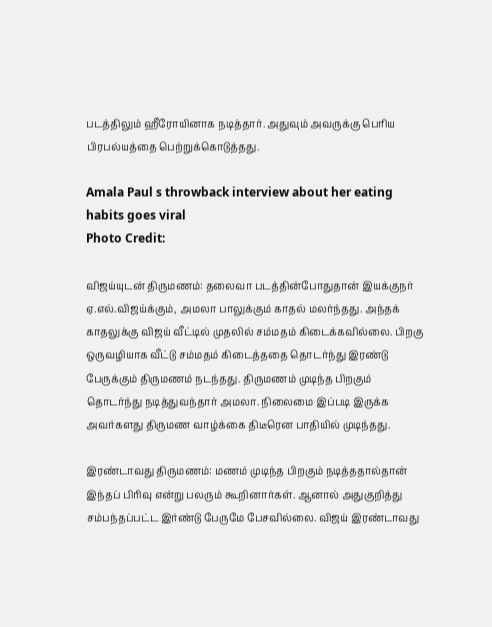படத்திலும் ஹீரோயினாக நடித்தார். அதுவும் அவருக்கு பெரிய பிரபல்யத்தை பெற்றுக்கொடுத்தது.

Amala Paul s throwback interview about her eating habits goes viral
Photo Credit:

விஜய்யுடன் திருமணம்: தலைவா படத்தின்போதுதான் இயக்குநர் ஏ.எல்.விஜய்க்கும், அமலா பாலுக்கும் காதல் மலர்ந்தது. அந்தக் காதலுக்கு விஜய் வீட்டில் முதலில் சம்மதம் கிடைக்கவில்லை. பிறகு ஒருவழியாக வீட்டு சம்மதம் கிடைத்ததை தொடர்ந்து இரண்டு பேருக்கும் திருமணம் நடந்தது. திருமணம் முடிந்த பிறகும் தொடர்ந்து நடித்துவந்தார் அமலா. நிலைமை இப்படி இருக்க அவர்களது திருமண வாழ்க்கை திடீரென பாதியில் முடிந்தது.

இரண்டாவது திருமணம்: மணம் முடிந்த பிறகும் நடித்ததால்தான் இந்தப் பிரிவு என்று பலரும் கூறினார்கள். ஆனால் அதுகுறித்து சம்பந்தப்பட்ட இர்ண்டு பேருமே பேசவில்லை. விஜய் இரண்டாவது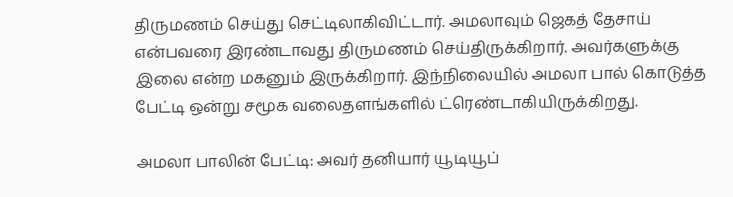திருமணம் செய்து செட்டிலாகிவிட்டார். அமலாவும் ஜெகத் தேசாய் என்பவரை இரண்டாவது திருமணம் செய்திருக்கிறார். அவர்களுக்கு இலை என்ற மகனும் இருக்கிறார். இந்நிலையில் அமலா பால் கொடுத்த பேட்டி ஒன்று சமூக வலைதளங்களில் ட்ரெண்டாகியிருக்கிறது.

அமலா பாலின் பேட்டி: அவர் தனியார் யூடியூப்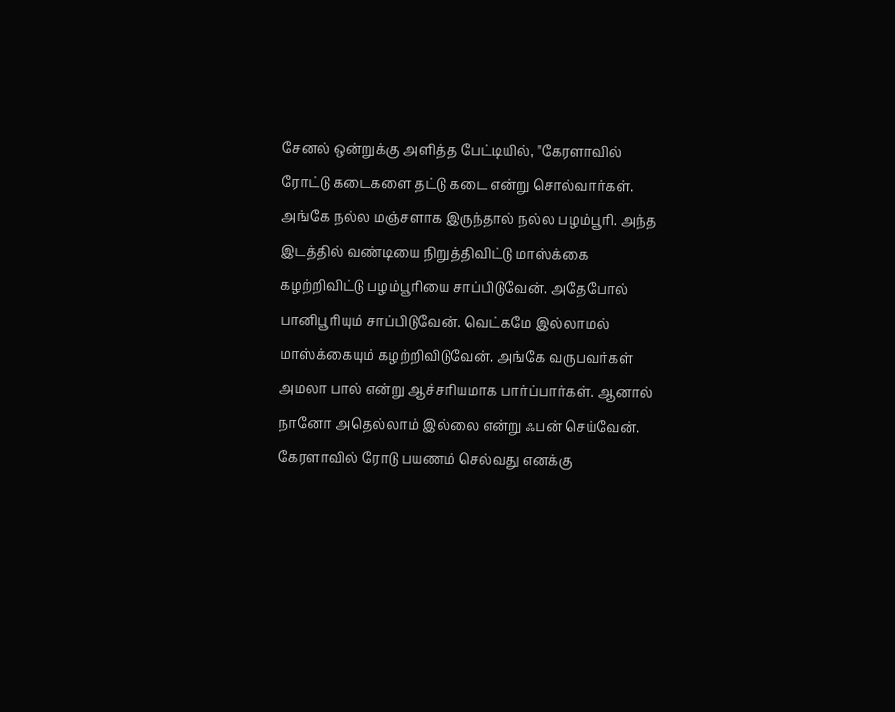சேனல் ஒன்றுக்கு அளித்த பேட்டியில், "கேரளாவில் ரோட்டு கடைகளை தட்டு கடை என்று சொல்வார்கள். அங்கே நல்ல மஞ்சளாக இருந்தால் நல்ல பழம்பூரி. அந்த இடத்தில் வண்டியை நிறுத்திவிட்டு மாஸ்க்கை கழற்றிவிட்டு பழம்பூரியை சாப்பிடுவேன். அதேபோல் பானிபூரியும் சாப்பிடுவேன். வெட்கமே இல்லாமல் மாஸ்க்கையும் கழற்றிவிடுவேன். அங்கே வருபவர்கள் அமலா பால் என்று ஆச்சரியமாக பார்ப்பார்கள். ஆனால் நானோ அதெல்லாம் இல்லை என்று ஃபன் செய்வேன். கேரளாவில் ரோடு பயணம் செல்வது எனக்கு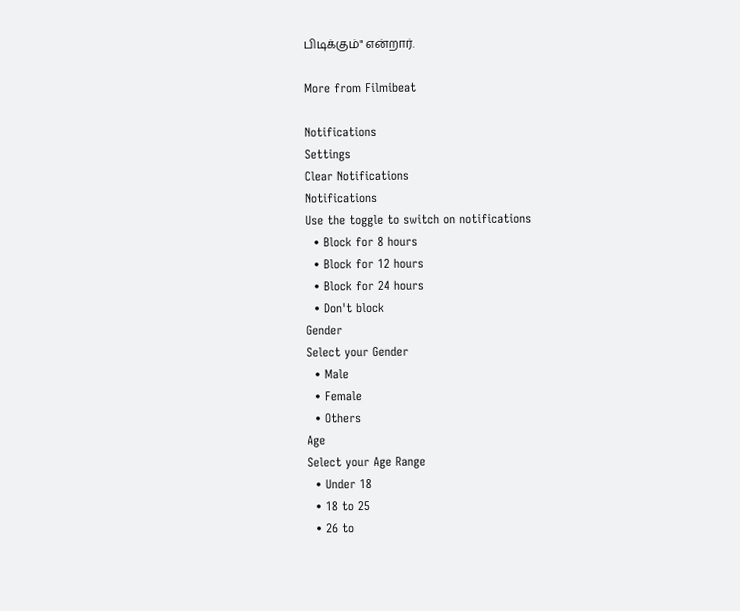பிடிக்கும்" என்றார்.

More from Filmibeat

Notifications
Settings
Clear Notifications
Notifications
Use the toggle to switch on notifications
  • Block for 8 hours
  • Block for 12 hours
  • Block for 24 hours
  • Don't block
Gender
Select your Gender
  • Male
  • Female
  • Others
Age
Select your Age Range
  • Under 18
  • 18 to 25
  • 26 to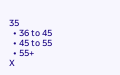35
  • 36 to 45
  • 45 to 55
  • 55+
X